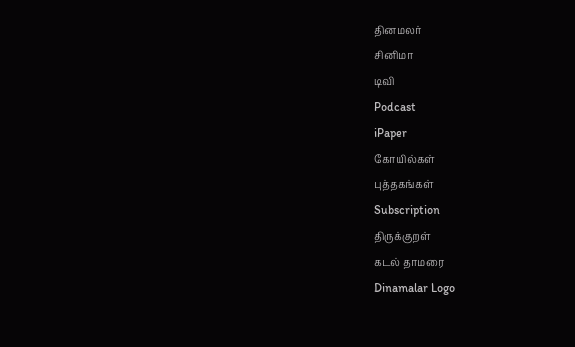தினமலர்
சினிமா
டிவி
Podcast
iPaper
கோயில்கள்
புத்தகங்கள்
Subscription
திருக்குறள்
கடல் தாமரை
Dinamalar Logo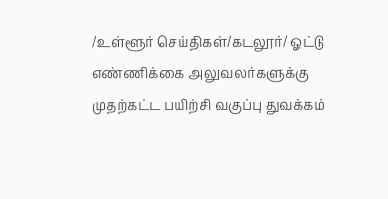/உள்ளூர் செய்திகள்/கடலூர்/ ஓட்டு எண்ணிக்கை அலுவலர்களுக்கு முதற்கட்ட பயிற்சி வகுப்பு துவக்கம்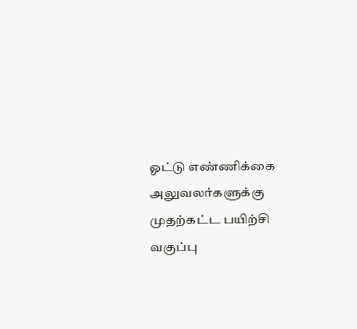ஓட்டு எண்ணிக்கை அலுவலர்களுக்கு முதற்கட்ட பயிற்சி வகுப்பு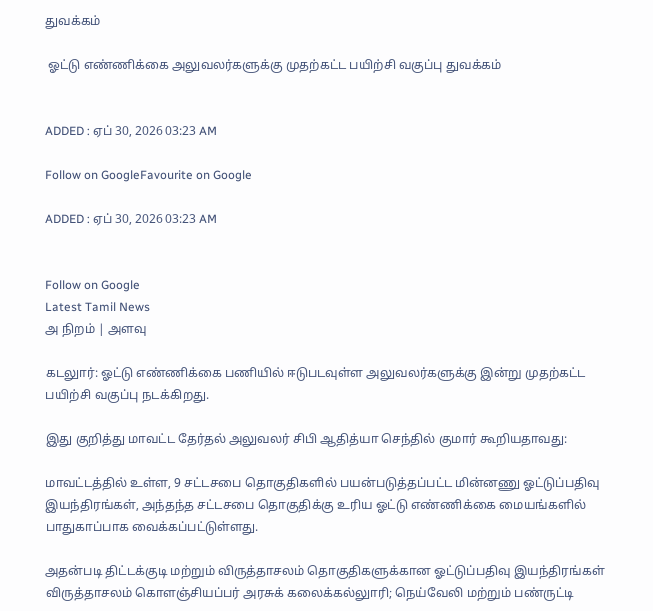துவக்கம்

 ஓட்டு எண்ணிக்கை அலுவலர்களுக்கு முதற்கட்ட பயிற்சி வகுப்பு துவக்கம்


ADDED : ஏப் 30, 2026 03:23 AM

Follow on GoogleFavourite on Google

ADDED : ஏப் 30, 2026 03:23 AM


Follow on Google
Latest Tamil News
அ நிறம் | அளவு

கடலுார்: ஓட்டு எண்ணிக்கை பணியில் ஈடுபடவுள்ள அலுவலர்களுக்கு இன்று முதற்கட்ட பயிற்சி வகுப்பு நடக்கிறது.

இது குறித்து மாவட்ட தேர்தல் அலுவலர் சிபி ஆதித்யா செந்தில் குமார் கூறியதாவது:

மாவட்டத்தில் உள்ள, 9 சட்டசபை தொகுதிகளில் பயன்படுத்தப்பட்ட மின்னணு ஓட்டுப்பதிவு இயந்திரங்கள், அந்தந்த சட்டசபை தொகுதிக்கு உரிய ஓட்டு எண்ணிக்கை மையங்களில் பாதுகாப்பாக வைக்கப்பட்டுள்ளது.

அதன்படி திட்டக்குடி மற்றும் விருத்தாசலம் தொகுதிகளுக்கான ஓட்டுப்பதிவு இயந்திரங்கள் விருத்தாசலம் கொளஞ்சியப்பர் அரசுக் கலைக்கல்லுாரி; நெய்வேலி மற்றும் பண்ருட்டி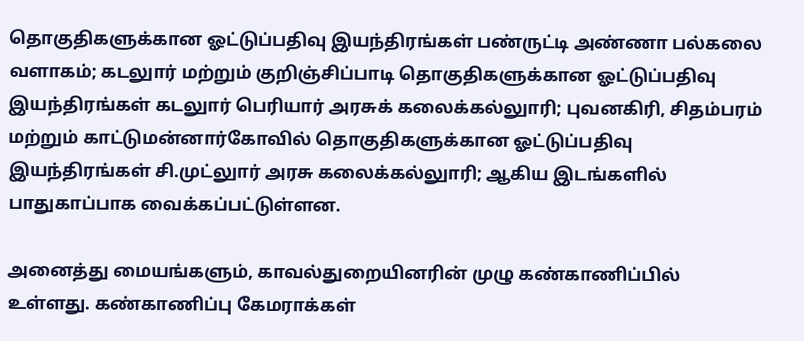தொகுதிகளுக்கான ஓட்டுப்பதிவு இயந்திரங்கள் பண்ருட்டி அண்ணா பல்கலை வளாகம்; கடலுார் மற்றும் குறிஞ்சிப்பாடி தொகுதிகளுக்கான ஓட்டுப்பதிவு இயந்திரங்கள் கடலுார் பெரியார் அரசுக் கலைக்கல்லுாரி; புவனகிரி, சிதம்பரம் மற்றும் காட்டுமன்னார்கோவில் தொகுதிகளுக்கான ஓட்டுப்பதிவு இயந்திரங்கள் சி.முட்லுார் அரசு கலைக்கல்லுாரி; ஆகிய இடங்களில் பாதுகாப்பாக வைக்கப்பட்டுள்ளன.

அனைத்து மையங்களும், காவல்துறையினரின் முழு கண்காணிப்பில் உள்ளது. கண்காணிப்பு கேமராக்கள்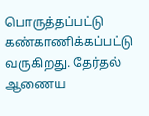பொருத்தப்பட்டு கண்காணிக்கப்பட்டு வருகிறது. தேர்தல் ஆணைய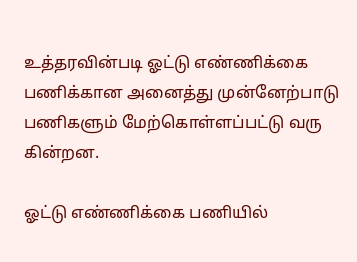உத்தரவின்படி ஓட்டு எண்ணிக்கை பணிக்கான அனைத்து முன்னேற்பாடு பணிகளும் மேற்கொள்ளப்பட்டு வரு கின்றன.

ஓட்டு எண்ணிக்கை பணியில்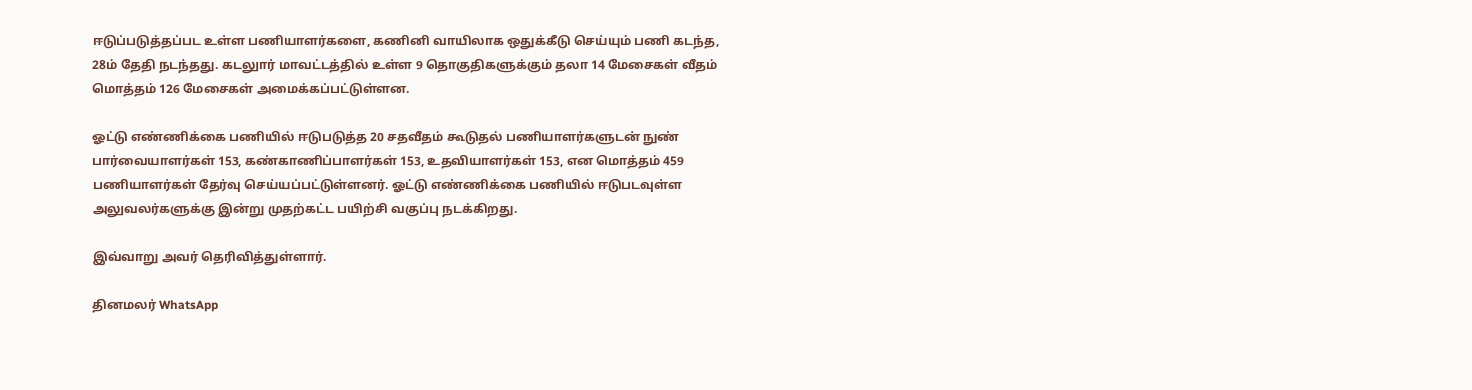ஈடுப்படுத்தப்பட உள்ள பணியாளர்களை, கணினி வாயிலாக ஒதுக்கீடு செய்யும் பணி கடந்த, 28ம் தேதி நடந்தது. கடலுார் மாவட்டத்தில் உள்ள 9 தொகுதிகளுக்கும் தலா 14 மேசைகள் வீதம் மொத்தம் 126 மேசைகள் அமைக்கப்பட்டுள்ளன.

ஓட்டு எண்ணிக்கை பணியில் ஈடுபடுத்த 20 சதவீதம் கூடுதல் பணியாளர்களுடன் நுண் பார்வையாளர்கள் 153, கண்காணிப்பாளர்கள் 153, உதவியாளர்கள் 153, என மொத்தம் 459 பணியாளர்கள் தேர்வு செய்யப்பட்டுள்ளனர். ஓட்டு எண்ணிக்கை பணியில் ஈடுபடவுள்ள அலுவலர்களுக்கு இன்று முதற்கட்ட பயிற்சி வகுப்பு நடக்கிறது.

இவ்வாறு அவர் தெரிவித்துள்ளார்.

தினமலர் WhatsApp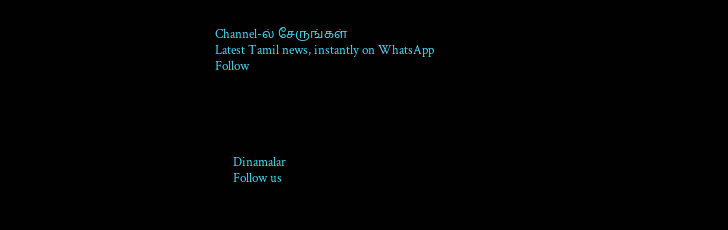Channel-ல் சேருங்கள்
Latest Tamil news, instantly on WhatsApp
Follow





      Dinamalar
      Follow us